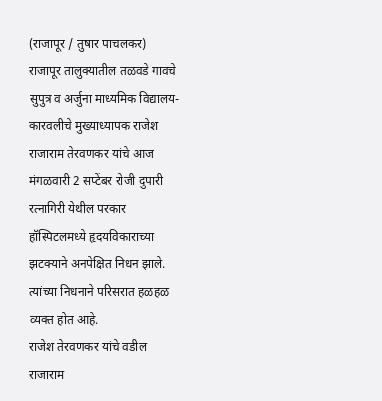(राजापूर / तुषार पाचलकर)
राजापूर तालुक्यातील तळवडे गावचे सुपुत्र व अर्जुना माध्यमिक विद्यालय- कारवलीचे मुख्याध्यापक राजेश राजाराम तेरवणकर यांचे आज मंगळवारी 2 सप्टेंबर रोजी दुपारी रत्नागिरी येथील परकार हॉस्पिटलमध्ये हृदयविकाराच्या झटक्याने अनपेक्षित निधन झाले. त्यांच्या निधनाने परिसरात हळहळ व्यक्त होत आहे.
राजेश तेरवणकर यांचे वडील राजाराम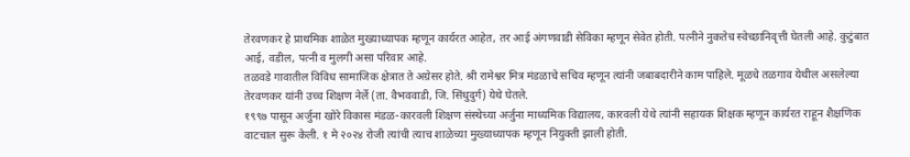तेरवणकर हे प्राथमिक शाळेत मुख्याध्यापक म्हणून कार्यरत आहेत, तर आई अंगणवाडी सेविका म्हणून सेवेत होती. पत्नीने नुकतेच स्वेच्छानिवृत्ती घेतली आहे. कुटुंबात आई, वडील, पत्नी व मुलगी असा परिवार आहे.
तळवडे गावातील विविध सामाजिक क्षेत्रात ते अग्रेसर होते. श्री रामेश्वर मित्र मंडळाचे सचिव म्हणून त्यांनी जबाबदारीने काम पाहिले. मूळचे तळगाव येथील असलेल्या तेरवणकर यांनी उच्च शिक्षण नेर्ले (ता. वैभववाडी, जि. सिंधुदुर्ग) येथे घेतले.
१९९७ पासून अर्जुना खोरे विकास मंडळ-कारवली शिक्षण संस्थेच्या अर्जुना माध्यमिक विद्यालय, कारवली येथे त्यांनी सहायक शिक्षक म्हणून कार्यरत राहून शैक्षणिक वाटचाल सुरू केली. १ मे २०२४ रोजी त्यांची त्याच शाळेच्या मुख्याध्यापक म्हणून नियुक्ती झाली होती.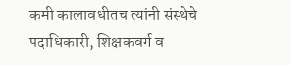कमी कालावधीतच त्यांनी संस्थेचे पदाधिकारी, शिक्षकवर्ग व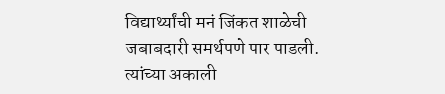विद्यार्थ्यांची मनं जिंकत शाळेची जबाबदारी समर्थपणे पार पाडली.
त्यांच्या अकाली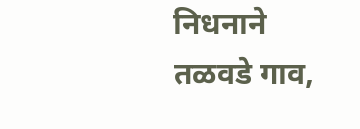निधनाने तळवडे गाव,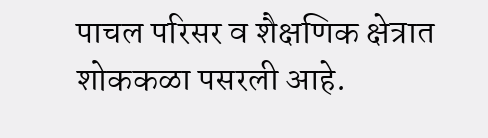पाचल परिसर व शैक्षणिक क्षेत्रात शोककळा पसरली आहे.